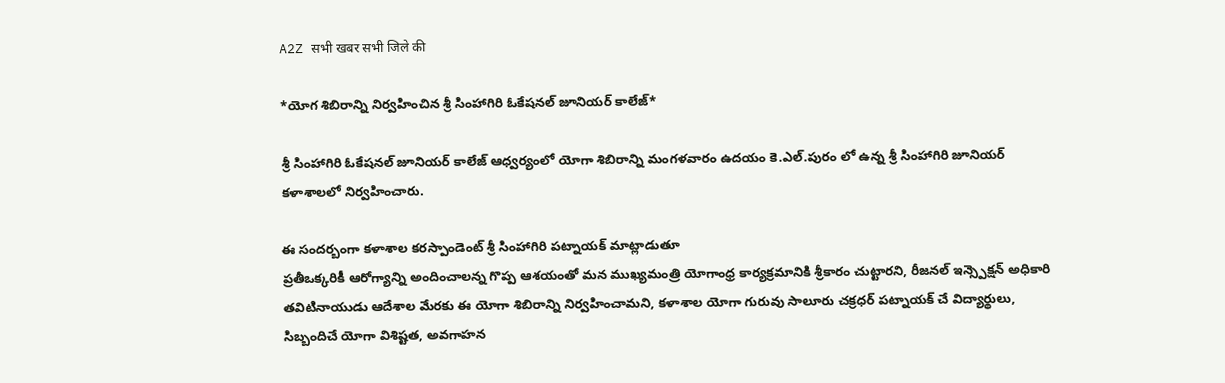A2Z सभी खबर सभी जिले की

*యోగ శిబిరాన్ని నిర్వహించిన శ్రీ సింహాగిరి ఓకేషనల్ జూనియర్ కాలేజ్*

శ్రీ సింహాగిరి ఓకేషనల్ జూనియర్ కాలేజ్ ఆధ్వర్యంలో యోగా శిబిరాన్ని మంగళవారం ఉదయం కె.ఎల్.పురం లో ఉన్న శ్రీ సింహాగిరి జూనియర్ కళాశాలలో నిర్వహించారు.

ఈ సందర్బంగా కళాశాల కరస్పాండెంట్ శ్రీ సింహాగిరి పట్నాయక్ మాట్లాడుతూ
ప్ర‌తీఒక్క‌రికీ ఆరోగ్యాన్ని అందించాల‌న్న గొప్ప ఆశ‌యంతో మ‌న ముఖ్య‌మంత్రి యోగాంధ్ర కార్య‌క్ర‌మానికి శ్రీ‌కారం చుట్టార‌ని, రీజనల్ ఇన్స్పెక్షన్ అధికారి తవిటినాయుడు ఆదేశాల మేరకు ఈ యోగా శిబిరాన్ని నిర్వహించామని, కళాశాల యోగా గురువు సాలూరు చక్రధర్ పట్నాయక్ చే విద్యార్థులు, సిబ్బందిచే యోగా విశిష్టత, అవగాహన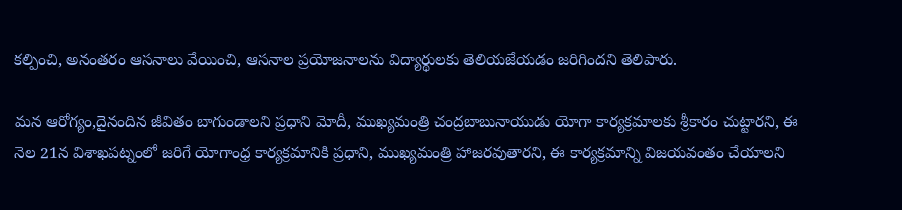కల్పించి, అనంతరం ఆసనాలు వేయించి, ఆసనాల ప్రయోజనాలను విద్యార్థులకు తెలియజేయడం జరిగిందని తెలిపారు.

మ‌న ఆరోగ్యం,దైనందిన జీవితం బాగుండాల‌ని ప్ర‌ధాని మోదీ, ముఖ్య‌మంత్రి చంద్ర‌బాబునాయుడు యోగా కార్య‌క్ర‌మాల‌కు శ్రీ‌కారం చుట్టార‌ని, ఈ నెల 21న విశాఖ‌ప‌ట్నంలో జ‌రిగే యోగాంధ్ర కార్య‌క్ర‌మానికి ప్ర‌ధాని, ముఖ్య‌మంత్రి హాజ‌ర‌వుతార‌ని, ఈ కార్య‌క్ర‌మాన్ని విజ‌య‌వంతం చేయాల‌ని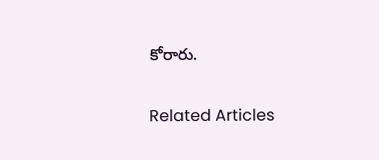కోరారు.

Related Articles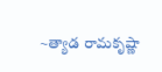~త్యాడ రామకృష్ణా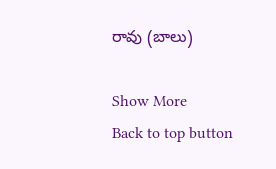రావు (బాలు)

Show More
Back to top button